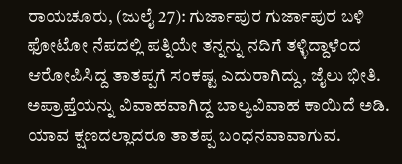ರಾಯಚೂರು, (ಜುಲೈ 27): ಗುರ್ಜಾಪುರ ಗುರ್ಜಾಪುರ ಬಳಿ ಫೋಟೋ ನೆಪದಲ್ಲಿ ಪತ್ನಿಯೇ ತನ್ನನ್ನು ನದಿಗೆ ತಳ್ಳಿದ್ದಾಳೆಂದ ಆರೋಪಿಸಿದ್ದ ತಾತಪ್ಪಗೆ ಸಂಕಷ್ಟ ಎದುರಾಗಿದ್ದು, ಜೈಲು ಭೀತಿ. ಅಪ್ರಾಪ್ತೆಯನ್ನು ವಿವಾಹವಾಗಿದ್ದ ಬಾಲ್ಯವಿವಾಹ ಕಾಯಿದೆ ಅಡಿ. ಯಾವ ಕ್ಷಣದಲ್ಲಾದರೂ ತಾತಪ್ಪ ಬಂಧನವಾವಾಗುವ.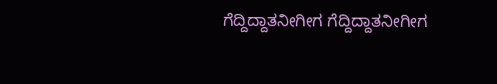ಗೆದ್ದಿದ್ದಾತನೀಗೀಗ ಗೆದ್ದಿದ್ದಾತನೀಗೀಗ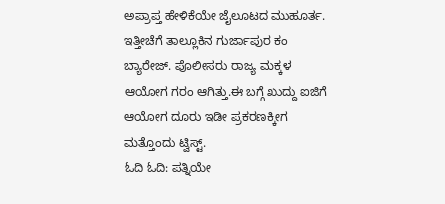ಅಪ್ರಾಪ್ತ ಹೇಳಿಕೆಯೇ ಜೈಲೂಟದ ಮುಹೂರ್ತ. ಇತ್ತೀಚೆಗೆ ತಾಲ್ಲೂಕಿನ ಗುರ್ಜಾಪುರ ಕಂ ಬ್ಯಾರೇಜ್. ಪೊಲೀಸರು ರಾಜ್ಯ ಮಕ್ಕಳ ಆಯೋಗ ಗರಂ ಆಗಿತ್ತು.ಈ ಬಗ್ಗೆ ಖುದ್ದು ಐಜಿಗೆ ಆಯೋಗ ದೂರು ಇಡೀ ಪ್ರಕರಣಕ್ಕೀಗ ಮತ್ತೊಂದು ಟ್ವಿಸ್ಟ್.
ಓದಿ ಓದಿ: ಪತ್ನಿಯೇ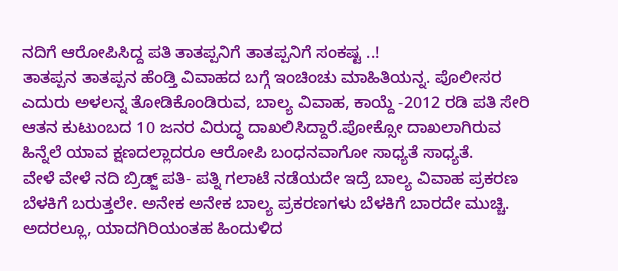ನದಿಗೆ ಆರೋಪಿಸಿದ್ದ ಪತಿ ತಾತಪ್ಪನಿಗೆ ತಾತಪ್ಪನಿಗೆ ಸಂಕಷ್ಟ ..!
ತಾತಪ್ಪನ ತಾತಪ್ಪನ ಹೆಂಡ್ತಿ ವಿವಾಹದ ಬಗ್ಗೆ ಇಂಚಿಂಚು ಮಾಹಿತಿಯನ್ನ. ಪೊಲೀಸರ ಎದುರು ಅಳಲನ್ನ ತೋಡಿಕೊಂಡಿರುವ, ಬಾಲ್ಯ ವಿವಾಹ, ಕಾಯ್ದೆ -2012 ರಡಿ ಪತಿ ಸೇರಿ ಆತನ ಕುಟುಂಬದ 10 ಜನರ ವಿರುದ್ಧ ದಾಖಲಿಸಿದ್ದಾರೆ.ಪೋಕ್ಸೋ ದಾಖಲಾಗಿರುವ ಹಿನ್ನೆಲೆ ಯಾವ ಕ್ಷಣದಲ್ಲಾದರೂ ಆರೋಪಿ ಬಂಧನವಾಗೋ ಸಾಧ್ಯತೆ ಸಾಧ್ಯತೆ.
ವೇಳೆ ವೇಳೆ ನದಿ ಬ್ರಿಡ್ಜ್ ಪತಿ- ಪತ್ನಿ ಗಲಾಟೆ ನಡೆಯದೇ ಇದ್ರೆ ಬಾಲ್ಯ ವಿವಾಹ ಪ್ರಕರಣ ಬೆಳಕಿಗೆ ಬರುತ್ತಲೇ. ಅನೇಕ ಅನೇಕ ಬಾಲ್ಯ ಪ್ರಕರಣಗಳು ಬೆಳಕಿಗೆ ಬಾರದೇ ಮುಚ್ಚಿ. ಅದರಲ್ಲೂ, ಯಾದಗಿರಿಯಂತಹ ಹಿಂದುಳಿದ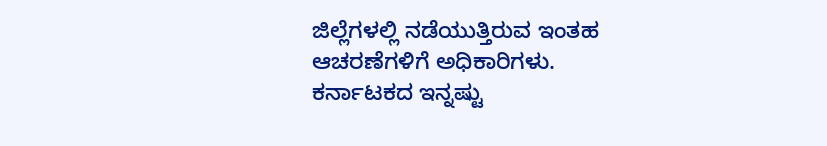ಜಿಲ್ಲೆಗಳಲ್ಲಿ ನಡೆಯುತ್ತಿರುವ ಇಂತಹ ಆಚರಣೆಗಳಿಗೆ ಅಧಿಕಾರಿಗಳು.
ಕರ್ನಾಟಕದ ಇನ್ನಷ್ಟು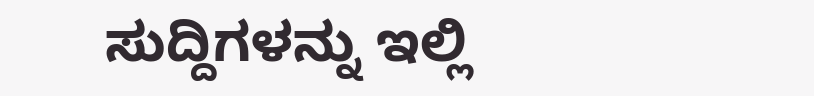ಸುದ್ದಿಗಳನ್ನು ಇಲ್ಲಿ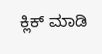ಕ್ಲಿಕ್ ಮಾಡಿ